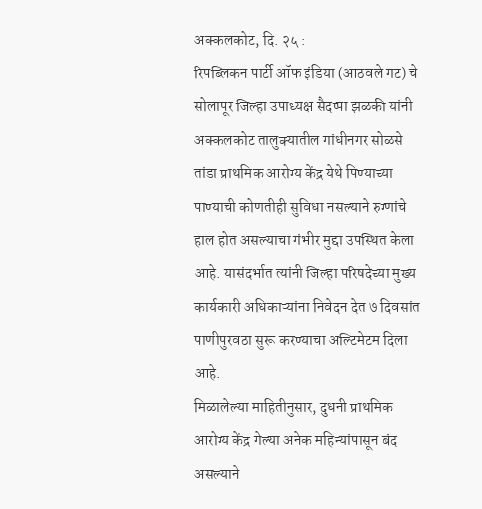अक्कलकोट, दि. २५ :
रिपब्लिकन पार्टी ऑफ इंडिया (आठवले गट) चे सोलापूर जिल्हा उपाध्यक्ष सैदप्पा झळकी यांनी अक्कलकोट तालुक्यातील गांधीनगर सोळसे तांडा प्राथमिक आरोग्य केंद्र येथे पिण्याच्या पाण्याची कोणतीही सुविधा नसल्याने रुग्णांचे हाल होत असल्याचा गंभीर मुद्दा उपस्थित केला आहे. यासंदर्भात त्यांनी जिल्हा परिषदेच्या मुख्य कार्यकारी अधिकाऱ्यांना निवेदन देत ७ दिवसांत पाणीपुरवठा सुरू करण्याचा अल्टिमेटम दिला आहे.
मिळालेल्या माहितीनुसार, दुधनी प्राथमिक आरोग्य केंद्र गेल्या अनेक महिन्यांपासून बंद असल्याने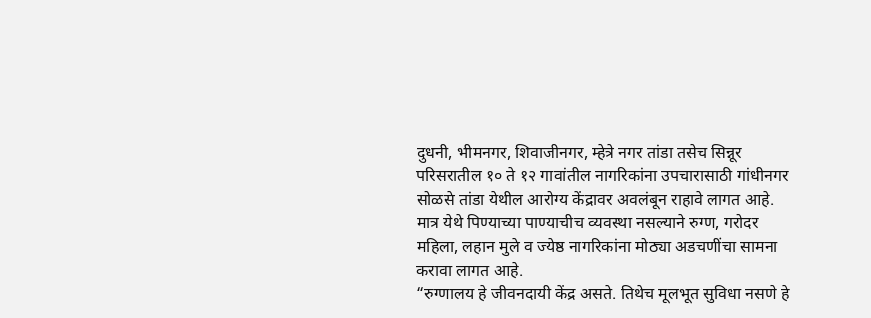दुधनी, भीमनगर, शिवाजीनगर, म्हेत्रे नगर तांडा तसेच सिन्नूर परिसरातील १० ते १२ गावांतील नागरिकांना उपचारासाठी गांधीनगर सोळसे तांडा येथील आरोग्य केंद्रावर अवलंबून राहावे लागत आहे. मात्र येथे पिण्याच्या पाण्याचीच व्यवस्था नसल्याने रुग्ण, गरोदर महिला, लहान मुले व ज्येष्ठ नागरिकांना मोठ्या अडचणींचा सामना करावा लागत आहे.
“रुग्णालय हे जीवनदायी केंद्र असते. तिथेच मूलभूत सुविधा नसणे हे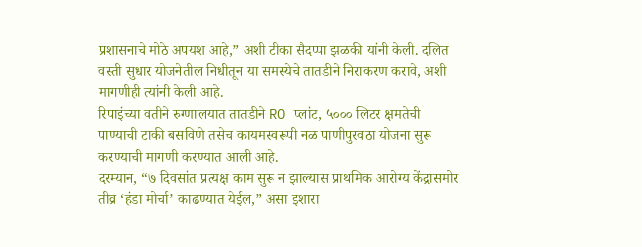प्रशासनाचे मोठे अपयश आहे,” अशी टीका सैदप्पा झळकी यांनी केली. दलित वस्ती सुधार योजनेतील निधीतून या समस्येचे तातडीने निराकरण करावे, अशी मागणीही त्यांनी केली आहे.
रिपाइंच्या वतीने रुग्णालयात तातडीने RO प्लांट, ५००० लिटर क्षमतेची पाण्याची टाकी बसविणे तसेच कायमस्वरूपी नळ पाणीपुरवठा योजना सुरू करण्याची मागणी करण्यात आली आहे.
दरम्यान, “७ दिवसांत प्रत्यक्ष काम सुरू न झाल्यास प्राथमिक आरोग्य केंद्रासमोर तीव्र ‘हंडा मोर्चा’ काढण्यात येईल,” असा इशारा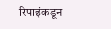रिपाइंकडून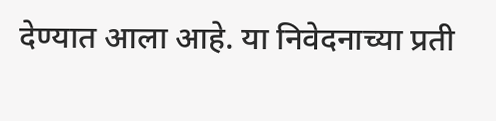देण्यात आला आहे. या निवेदनाच्या प्रती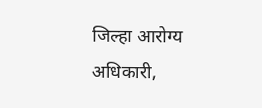जिल्हा आरोग्य अधिकारी,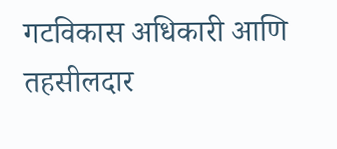गटविकास अधिकारी आणि तहसीलदार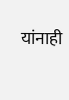यांनाही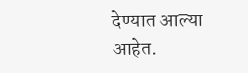देण्यात आल्या आहेत.